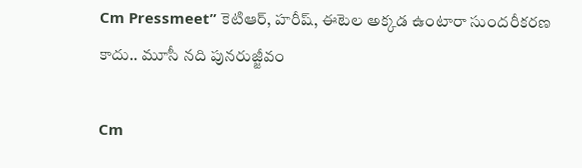Cm Pressmeet” కెటిఆర్‌, హరీష్‌, ఈటెల అక్కడ ఉంటారా సుందరీకరణ కాదు.. మూసీ నది పునరుజ్జీవం

Cm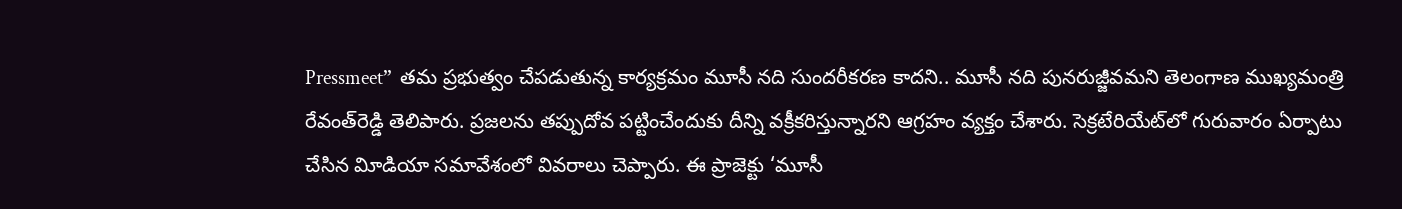Pressmeet”  త‌మ ప్ర‌భుత్వం చేపడుతున్న కార్య‌క్ర‌మం మూసీ న‌ది సుందరీకరణ కాద‌ని.. మూసీ నది పునరుజ్జీవమని తెలంగాణ ముఖ్యమంత్రి రేవంత్‌రెడ్డి తెలిపారు. ప్రజలను తప్పుదోవ పట్టించేందుకు దీన్ని వక్రీకరిస్తున్నార‌ని ఆగ్రహం వ్యక్తం చేశారు. సెక్ర‌టేరియేట్‌లో గురువారం ఏర్పాటు చేసిన విూడియా సమావేశంలో వివ‌రాలు చెప్పారు. ఈ ప్రాజెక్టు ‘మూసీ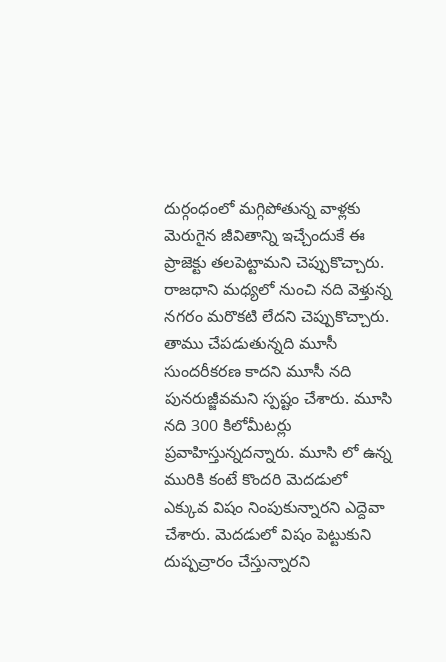దుర్గంధంలో మగ్గిపోతున్న వాళ్ల‌కు మెరుగైన జీవితాన్ని ఇచ్చేందుకే ఈ ప్రాజెక్టు తలపెట్టామని చెప్పుకొచ్చారు. రాజ‌ధాని మ‌ధ్య‌లో నుంచి న‌ది వెళ్తున్న న‌గ‌రం మరొకటి లేద‌ని చెప్పుకొచ్చారు. తాము చేప‌డుతున్న‌ది మూసీ సుంద‌రీక‌ర‌ణ కాద‌ని మూసీ న‌ది పున‌రుజ్జీవమ‌ని స్ప‌ష్టం చేశారు. మూసి న‌ది 300 కిలోమీట‌ర్లు ప్ర‌వాహిస్తున్న‌ద‌న్నారు. మూసి లో ఉన్న మురికి కంటే కొంద‌రి మెద‌డులో ఎక్కువ విషం నింపుకున్నార‌ని ఎద్దెవా చేశారు. మెద‌డులో విషం పెట్టుకుని దుష్పచ్రారం చేస్తున్నార‌ని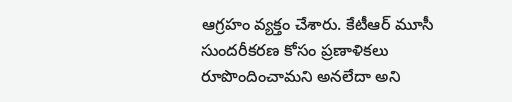ఆగ్ర‌హం వ్య‌క్తం చేశారు. కేటీఆర్‌ మూసీ సుందరీకరణ కోసం ప్రణాళికలు రూపొందించామని అనలేదా అని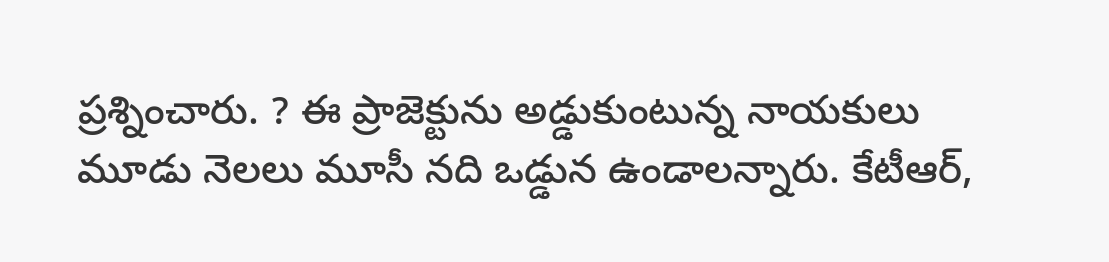ప్ర‌శ్నించారు. ? ఈ ప్రాజెక్టును అడ్డుకుంటున్న నాయ‌కులు మూడు నెలలు మూసీ న‌ది ఒడ్డున ఉండాల‌న్నారు. కేటీఆర్‌,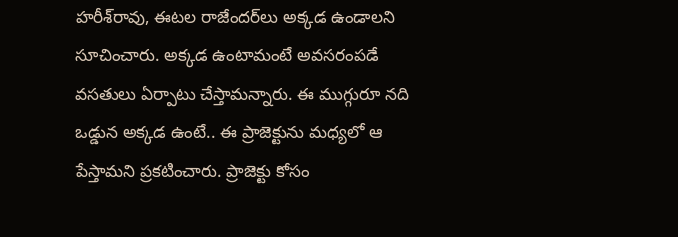హరీశ్‌రావు, ఈటల రాజేంద‌ర్‌లు అక్క‌డ ఉండాల‌ని సూచించారు. అక్క‌డ ఉంటామంటే అవ‌స‌రంప‌డే వసతులు ఏర్పాటు చేస్తామ‌న్నారు. ఈ ముగ్గురూ న‌ది ఒడ్డున అక్కడ ఉంటే.. ఈ ప్రాజెక్టును మ‌ధ్య‌లో ఆ పేస్తామ‌ని ప్ర‌క‌టించారు. ప్రాజెక్టు కోసం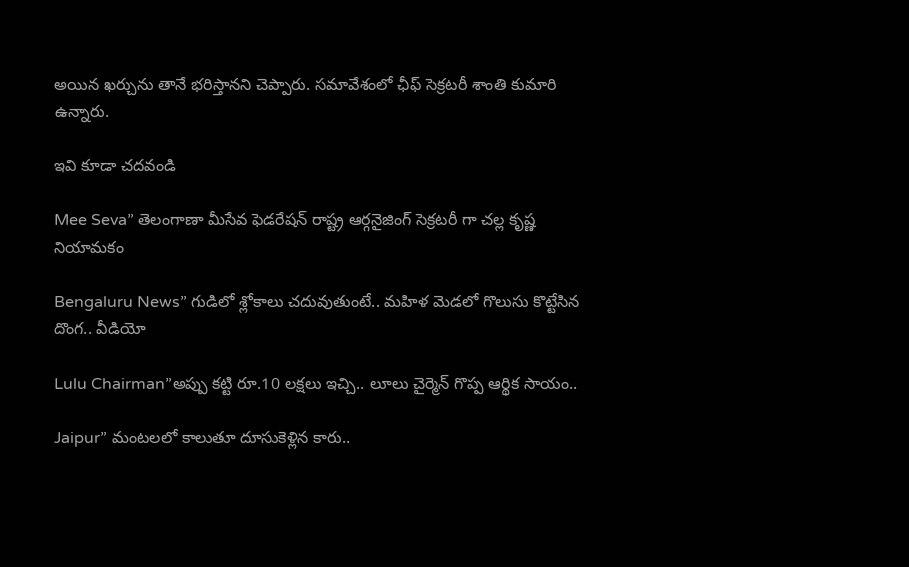అయిన ఖ‌ర్చును తానే భ‌రిస్తాన‌ని చెప్పారు. స‌మావేశంలో ఛీఫ్ సెక్ర‌ట‌రీ శాంతి కుమారి ఉన్నారు.

ఇవి కూడా చ‌దవండి

Mee Seva” తెలంగాణా మీసేవ ఫెడరేషన్ రాష్ట్ర ఆర్గనైజింగ్ సెక్రటరీ గా చల్ల కృష్ణ నియామకం

Bengaluru News” గుడిలో శ్లోకాలు చదువుతుంటే.. మహిళ మెడలో గొలుసు కొట్టేసిన దొంగ.. వీడియో

Lulu Chairman”అప్పు క‌ట్టి రూ.10 ల‌క్ష‌లు ఇచ్చి.. లూలు చైర్మెన్ గొప్ప ఆర్థిక సాయం..

Jaipur” మంటలలో కాలుతూ దూసుకెళ్లిన కారు..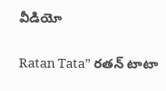వీడియో

Ratan Tata” రతన్ టాటా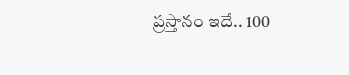ప్ర‌స్తానం ఇదే.. 100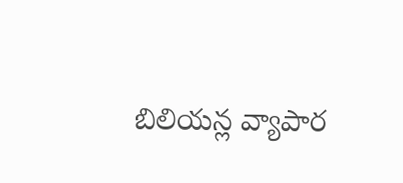బిలియ‌న్ల వ్యాపార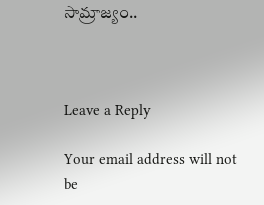సామ్రాజ్యం..



Leave a Reply

Your email address will not be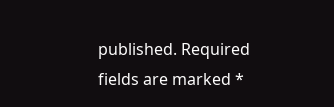published. Required fields are marked *